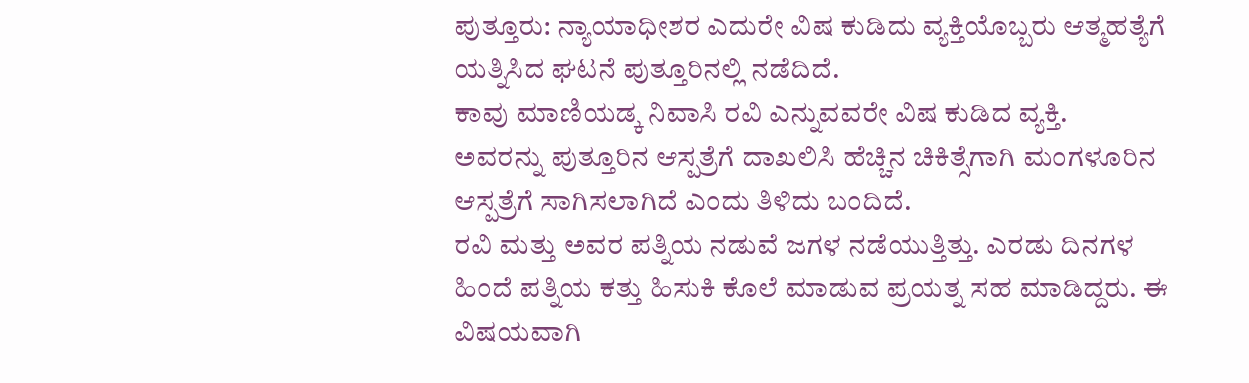ಪುತ್ತೂರು: ನ್ಯಾಯಾಧೀಶರ ಎದುರೇ ವಿಷ ಕುಡಿದು ವ್ಯಕ್ತಿಯೊಬ್ಬರು ಆತ್ಮಹತ್ಯೆಗೆ ಯತ್ನಿಸಿದ ಘಟನೆ ಪುತ್ತೂರಿನಲ್ಲಿ ನಡೆದಿದೆ.
ಕಾವು ಮಾಣಿಯಡ್ಕ ನಿವಾಸಿ ರವಿ ಎನ್ನುವವರೇ ವಿಷ ಕುಡಿದ ವ್ಯಕ್ತಿ.
ಅವರನ್ನು ಪುತ್ತೂರಿನ ಆಸ್ಪತ್ರೆಗೆ ದಾಖಲಿಸಿ ಹೆಚ್ಚಿನ ಚಿಕಿತ್ಸೆಗಾಗಿ ಮಂಗಳೂರಿನ ಆಸ್ಪತ್ರೆಗೆ ಸಾಗಿಸಲಾಗಿದೆ ಎಂದು ತಿಳಿದು ಬಂದಿದೆ.
ರವಿ ಮತ್ತು ಅವರ ಪತ್ನಿಯ ನಡುವೆ ಜಗಳ ನಡೆಯುತ್ತಿತ್ತು. ಎರಡು ದಿನಗಳ ಹಿಂದೆ ಪತ್ನಿಯ ಕತ್ತು ಹಿಸುಕಿ ಕೊಲೆ ಮಾಡುವ ಪ್ರಯತ್ನ ಸಹ ಮಾಡಿದ್ದರು. ಈ ವಿಷಯವಾಗಿ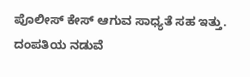ಪೊಲೀಸ್ ಕೇಸ್ ಆಗುವ ಸಾಧ್ಯತೆ ಸಹ ಇತ್ತು. ದಂಪತಿಯ ನಡುವೆ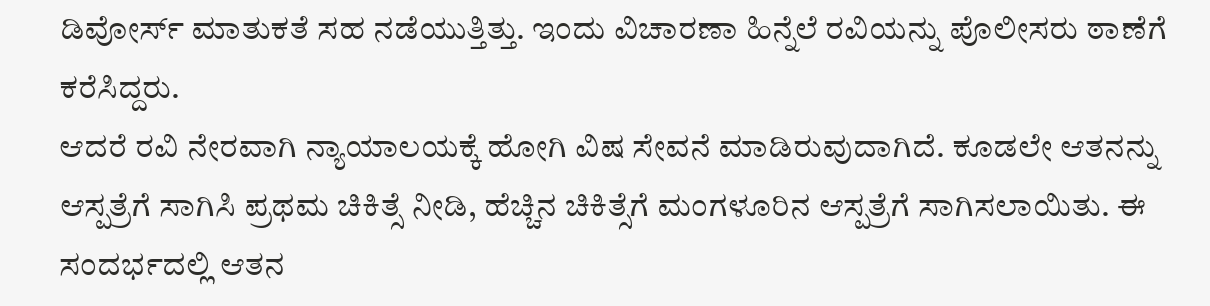ಡಿವೋರ್ಸ್ ಮಾತುಕತೆ ಸಹ ನಡೆಯುತ್ತಿತ್ತು. ಇಂದು ವಿಚಾರಣಾ ಹಿನ್ನೆಲೆ ರವಿಯನ್ನು ಪೊಲೀಸರು ಠಾಣೆಗೆ ಕರೆಸಿದ್ದರು.
ಆದರೆ ರವಿ ನೇರವಾಗಿ ನ್ಯಾಯಾಲಯಕ್ಕೆ ಹೋಗಿ ವಿಷ ಸೇವನೆ ಮಾಡಿರುವುದಾಗಿದೆ. ಕೂಡಲೇ ಆತನನ್ನು ಆಸ್ಪತ್ರೆಗೆ ಸಾಗಿಸಿ ಪ್ರಥಮ ಚಿಕಿತ್ಸೆ ನೀಡಿ, ಹೆಚ್ಚಿನ ಚಿಕಿತ್ಸೆಗೆ ಮಂಗಳೂರಿನ ಆಸ್ಪತ್ರೆಗೆ ಸಾಗಿಸಲಾಯಿತು. ಈ ಸಂದರ್ಭದಲ್ಲಿ ಆತನ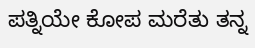ಪತ್ನಿಯೇ ಕೋಪ ಮರೆತು ತನ್ನ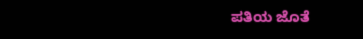ಪತಿಯ ಜೊತೆ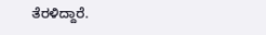ತೆರಳಿದ್ದಾರೆ.